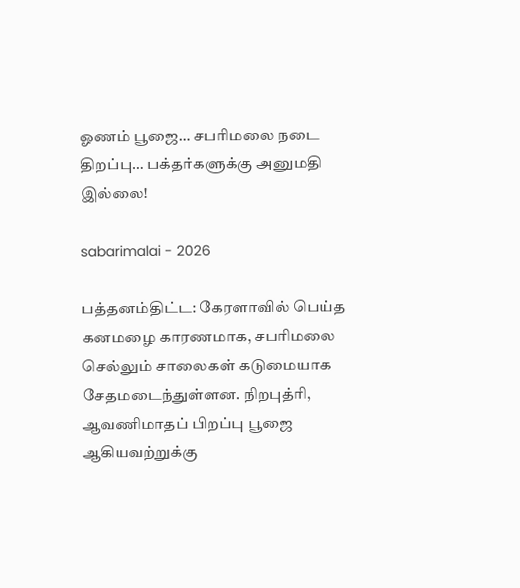ஓணம் பூஜை… சபரிமலை நடை திறப்பு… பக்தர்களுக்கு அனுமதி இல்லை!

sabarimalai - 2026

பத்தனம்திட்ட: கேரளாவில் பெய்த கனமழை காரணமாக, சபரிமலை செல்லும் சாலைகள் கடுமையாக சேதமடைந்துள்ளன. நிறபுத்ரி, ஆவணிமாதப் பிறப்பு பூஜை ஆகியவற்றுக்கு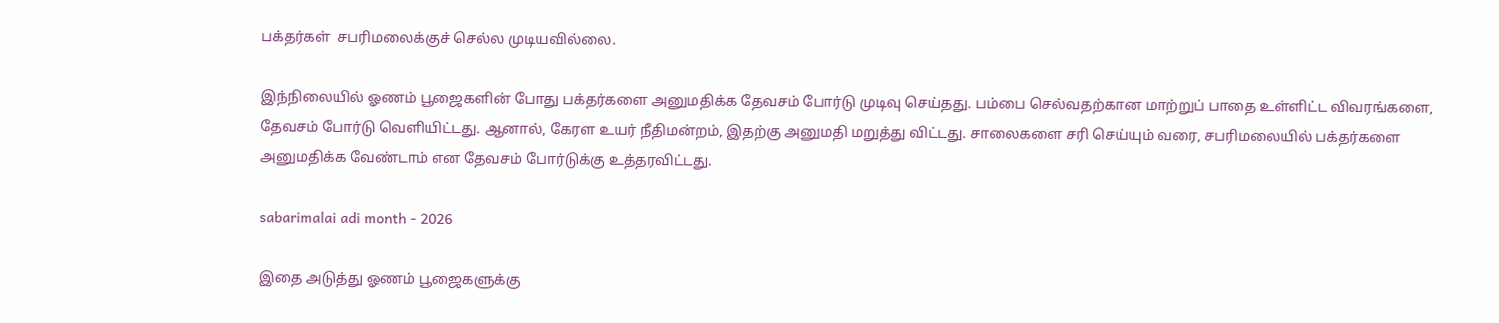பக்தர்கள்  சபரிமலைக்குச் செல்ல முடியவில்லை.

இந்நிலையில் ஓணம் பூஜைகளின் போது பக்தர்களை அனுமதிக்க தேவசம் போர்டு முடிவு செய்தது. பம்பை செல்வதற்கான மாற்றுப் பாதை உள்ளிட்ட விவரங்களை, தேவசம் போர்டு வெளியிட்டது. ஆனால், கேரள உயர் நீதிமன்றம், இதற்கு அனுமதி மறுத்து விட்டது. சாலைகளை சரி செய்யும் வரை, சபரிமலையில் பக்தர்களை அனுமதிக்க வேண்டாம் என தேவசம் போர்டுக்கு உத்தரவிட்டது.

sabarimalai adi month - 2026

இதை அடுத்து ஓணம் பூஜைகளுக்கு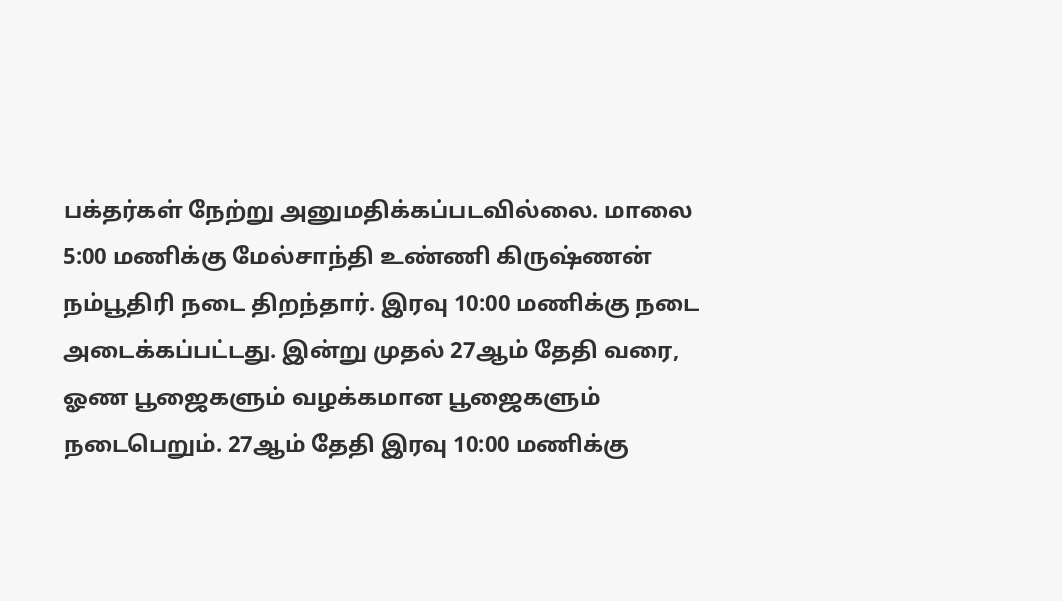பக்தர்கள் நேற்று அனுமதிக்கப்படவில்லை. மாலை 5:00 மணிக்கு மேல்சாந்தி உண்ணி கிருஷ்ணன் நம்பூதிரி நடை திறந்தார். இரவு 10:00 மணிக்கு நடை அடைக்கப்பட்டது. இன்று முதல் 27ஆம் தேதி வரை, ஓண பூஜைகளும் வழக்கமான பூஜைகளும் நடைபெறும். 27ஆம் தேதி இரவு 10:00 மணிக்கு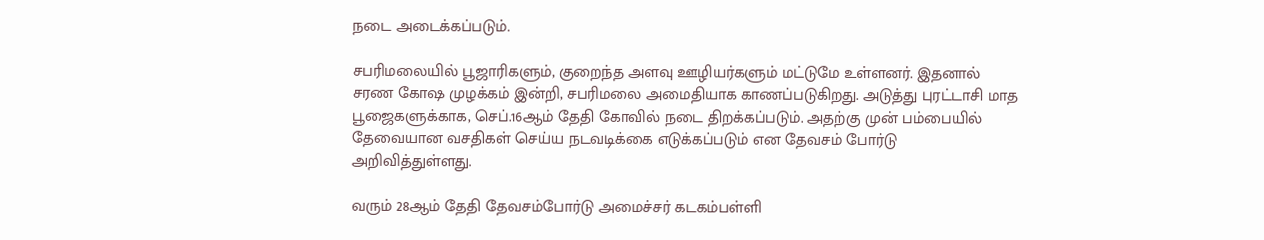நடை அடைக்கப்படும்.

சபரிமலையில் பூஜாரிகளும், குறைந்த அளவு ஊழியர்களும் மட்டுமே உள்ளனர். இதனால் சரண கோஷ முழக்கம் இன்றி, சபரிமலை அமைதியாக காணப்படுகிறது. அடுத்து புரட்டாசி மாத பூஜைகளுக்காக, செப்.16ஆம் தேதி கோவில் நடை திறக்கப்படும். அதற்கு முன் பம்பையில் தேவையான வசதிகள் செய்ய நடவடிக்கை எடுக்கப்படும் என தேவசம் போர்டு அறிவித்துள்ளது.

வரும் 28ஆம் தேதி தேவசம்போர்டு அமைச்சர் கடகம்பள்ளி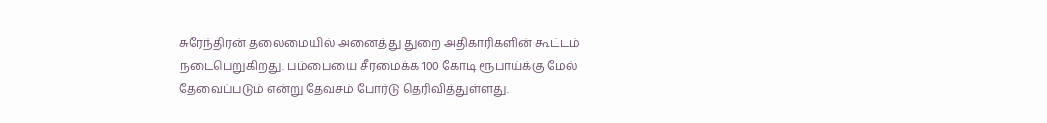சுரேந்திரன் தலைமையில் அனைத்து துறை அதிகாரிகளின் கூட்டம் நடைபெறுகிறது. பம்பையை சீரமைக்க 100 கோடி ரூபாய்க்கு மேல் தேவைப்படும் என்று தேவசம் போர்டு தெரிவித்துள்ளது.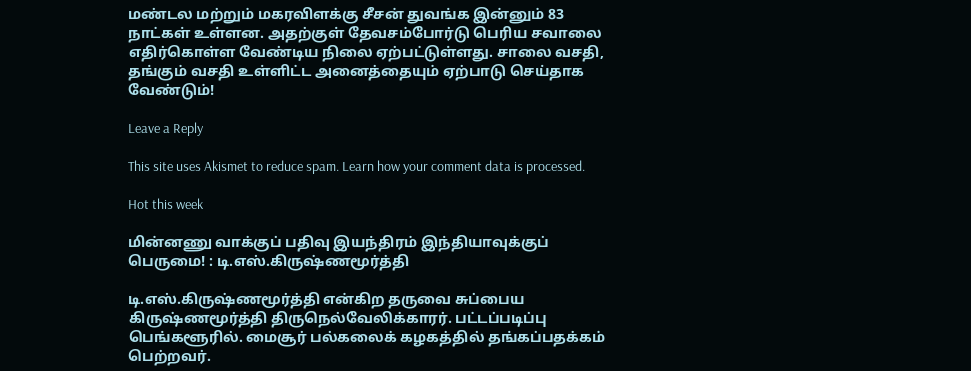மண்டல மற்றும் மகரவிளக்கு சீசன் துவங்க இன்னும் 83 நாட்கள் உள்ளன. அதற்குள் தேவசம்போர்டு பெரிய சவாலை எதிர்கொள்ள வேண்டிய நிலை ஏற்பட்டுள்ளது. சாலை வசதி, தங்கும் வசதி உள்ளிட்ட அனைத்தையும் ஏற்பாடு செய்தாக வேண்டும்!

Leave a Reply

This site uses Akismet to reduce spam. Learn how your comment data is processed.

Hot this week

மின்னணு வாக்குப் பதிவு இயந்திரம் இந்தியாவுக்குப் பெருமை! : டி.எஸ்.கிருஷ்ணமூர்த்தி

டி.எஸ்.கிருஷ்ணமூர்த்தி என்கிற தருவை சுப்பைய கிருஷ்ணமூர்த்தி திருநெல்வேலிக்காரர். பட்டப்படிப்பு பெங்களூரில். மைசூர் பல்கலைக் கழகத்தில் தங்கப்பதக்கம் பெற்றவர்.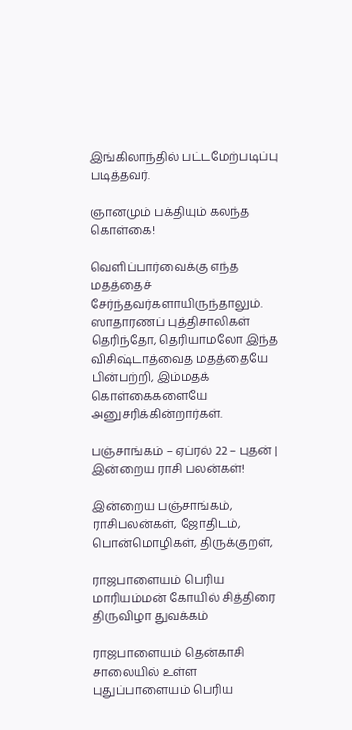இங்கிலாந்தில் பட்டமேற்படிப்பு படித்தவர்.

ஞானமும் பக்தியும் கலந்த கொள்கை!

வெளிப்பார்வைக்கு எந்த மதத்தைச் சேர்ந்தவர்களாயிருந்தாலும். ஸாதாரணப் புத்திசாலிகள் தெரிந்தோ, தெரியாமலோ இந்த விசிஷ்டாத்வைத மதத்தையே பின்பற்றி, இம்மதக் கொள்கைகளையே அனுசரிக்கின்றார்கள்.

பஞ்சாங்கம் – ஏப்ரல் 22 – புதன் | இன்றைய ராசி பலன்கள்!

இன்றைய பஞ்சாங்கம், ராசிபலன்கள், ஜோதிடம், பொன்மொழிகள், திருக்குறள்,

ராஜபாளையம் பெரிய மாரியம்மன் கோயில் சித்திரை திருவிழா துவக்கம்

ராஜபாளையம் தென்காசி சாலையில் உள்ள புதுப்பாளையம் பெரிய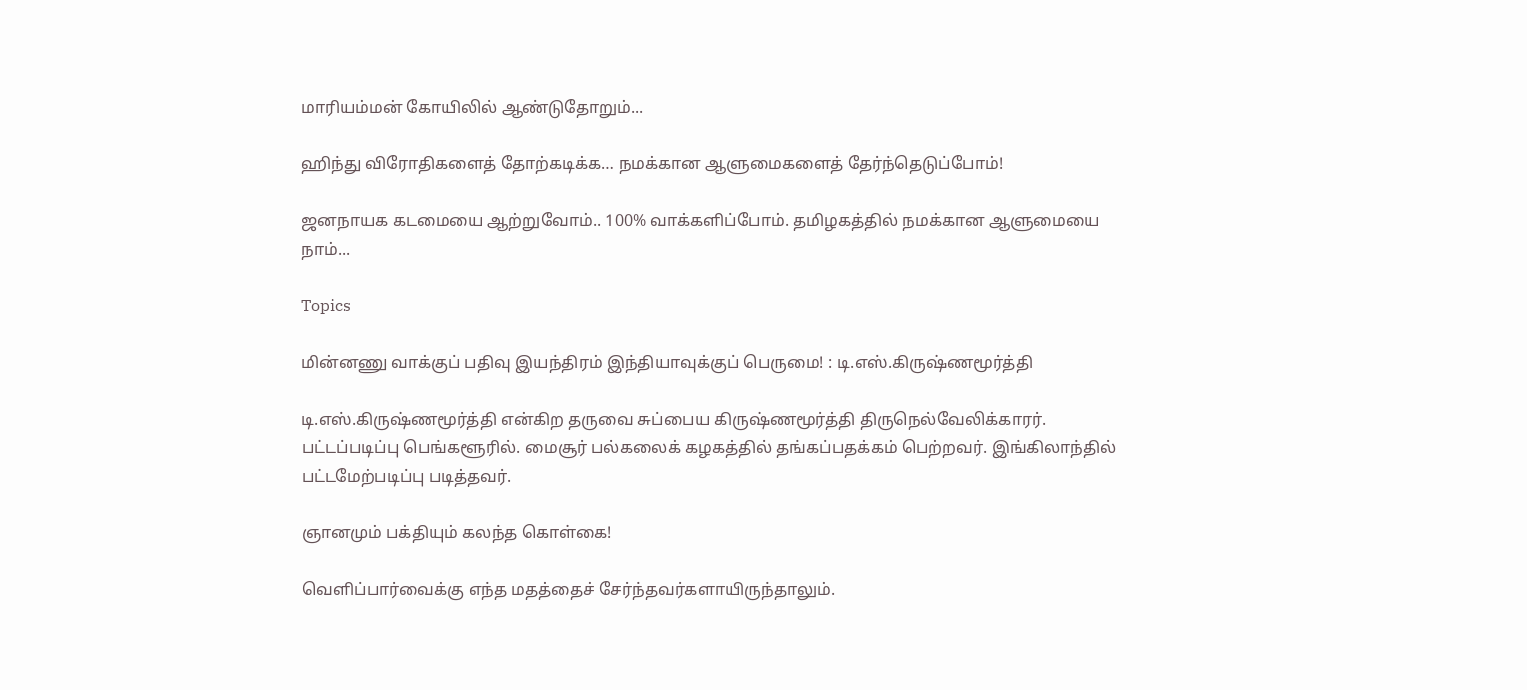மாரியம்மன் கோயிலில் ஆண்டுதோறும்...

ஹிந்து விரோதிகளைத் தோற்கடிக்க… நமக்கான ஆளுமைகளைத் தேர்ந்தெடுப்போம்!

ஜனநாயக கடமையை ஆற்றுவோம்.. 100% வாக்களிப்போம். தமிழகத்தில் நமக்கான ஆளுமையை நாம்...

Topics

மின்னணு வாக்குப் பதிவு இயந்திரம் இந்தியாவுக்குப் பெருமை! : டி.எஸ்.கிருஷ்ணமூர்த்தி

டி.எஸ்.கிருஷ்ணமூர்த்தி என்கிற தருவை சுப்பைய கிருஷ்ணமூர்த்தி திருநெல்வேலிக்காரர். பட்டப்படிப்பு பெங்களூரில். மைசூர் பல்கலைக் கழகத்தில் தங்கப்பதக்கம் பெற்றவர். இங்கிலாந்தில் பட்டமேற்படிப்பு படித்தவர்.

ஞானமும் பக்தியும் கலந்த கொள்கை!

வெளிப்பார்வைக்கு எந்த மதத்தைச் சேர்ந்தவர்களாயிருந்தாலும்.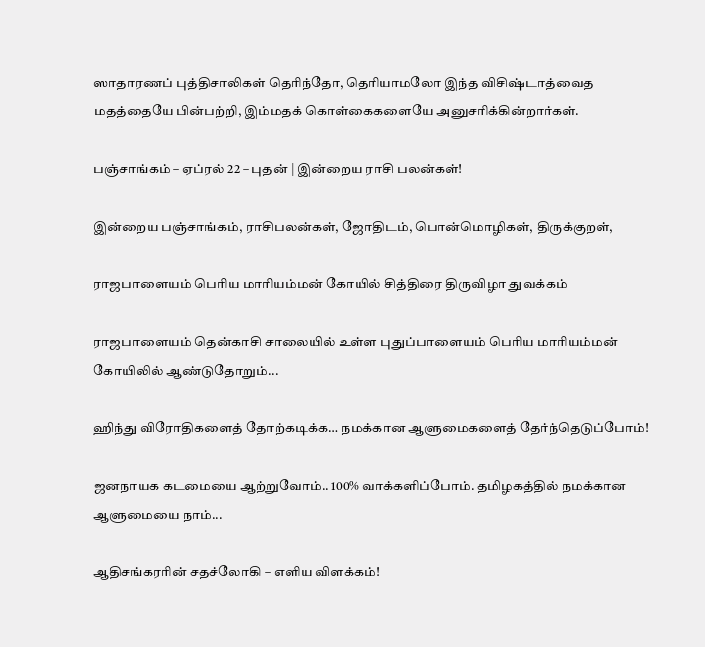ஸாதாரணப் புத்திசாலிகள் தெரிந்தோ, தெரியாமலோ இந்த விசிஷ்டாத்வைத மதத்தையே பின்பற்றி, இம்மதக் கொள்கைகளையே அனுசரிக்கின்றார்கள்.

பஞ்சாங்கம் – ஏப்ரல் 22 – புதன் | இன்றைய ராசி பலன்கள்!

இன்றைய பஞ்சாங்கம், ராசிபலன்கள், ஜோதிடம், பொன்மொழிகள், திருக்குறள்,

ராஜபாளையம் பெரிய மாரியம்மன் கோயில் சித்திரை திருவிழா துவக்கம்

ராஜபாளையம் தென்காசி சாலையில் உள்ள புதுப்பாளையம் பெரிய மாரியம்மன் கோயிலில் ஆண்டுதோறும்...

ஹிந்து விரோதிகளைத் தோற்கடிக்க… நமக்கான ஆளுமைகளைத் தேர்ந்தெடுப்போம்!

ஜனநாயக கடமையை ஆற்றுவோம்.. 100% வாக்களிப்போம். தமிழகத்தில் நமக்கான ஆளுமையை நாம்...

ஆதிசங்கரரின் சதச்லோகி – எளிய விளக்கம்!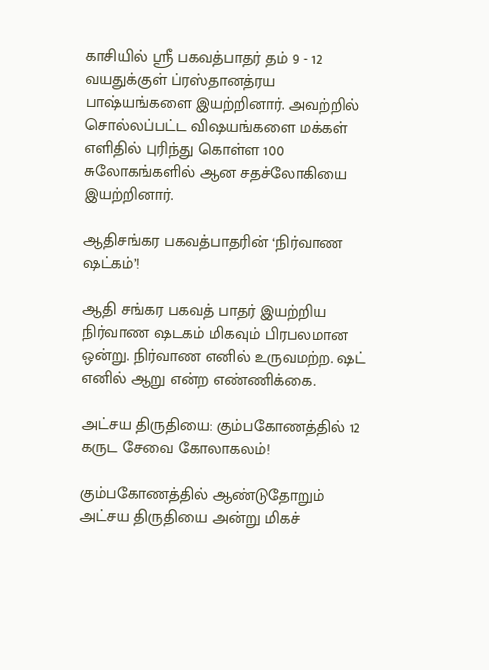காசியில் ஸ்ரீ பகவத்பாதர் தம் 9 - 12 வயதுக்குள் ப்ரஸ்தானத்ரய பாஷ்யங்களை இயற்றினார். அவற்றில் சொல்லப்பட்ட விஷயங்களை மக்கள் எளிதில் புரிந்து கொள்ள 100 சுலோகங்களில் ஆன சதச்லோகியை இயற்றினார்.

ஆதிசங்கர பகவத்பாதரின் ‘நிர்வாண ஷட்கம்’!

ஆதி சங்கர பகவத் பாதர் இயற்றிய நிர்வாண ஷடகம் மிகவும் பிரபலமான ஒன்று. நிர்வாண எனில் உருவமற்ற. ஷட் எனில் ஆறு என்ற எண்ணிக்கை.

அட்சய திருதியை: கும்பகோணத்தில் 12 கருட சேவை கோலாகலம்!

கும்பகோணத்தில் ஆண்டுதோறும் அட்சய திருதியை அன்று மிகச்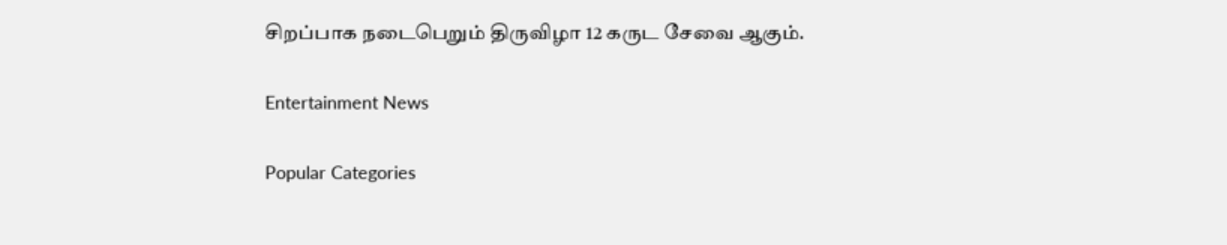சிறப்பாக நடைபெறும் திருவிழா 12 கருட சேவை ஆகும்.

Entertainment News

Popular Categories